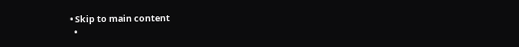• Skip to main content
  •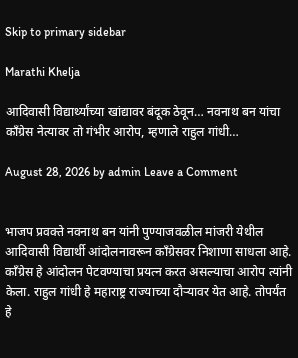Skip to primary sidebar

Marathi Khelja

आदिवासी विद्यार्थ्यांच्या खांद्यावर बंदूक ठेवून… नवनाथ बन यांचा काँग्रेस नेत्यावर तो गंभीर आरोप, म्हणाले राहुल गांधी…

August 28, 2026 by admin Leave a Comment


भाजप प्रवक्ते नवनाथ बन यांनी पुण्याजवळील मांजरी येथील आदिवासी विद्यार्थी आंदोलनावरून काँग्रेसवर निशाणा साधला आहे. काँग्रेस हे आंदोलन पेटवण्याचा प्रयत्न करत असल्याचा आरोप त्यांनी केला. राहुल गांधी हे महाराष्ट्र राज्याच्या दौऱ्यावर येत आहे. तोपर्यंत हे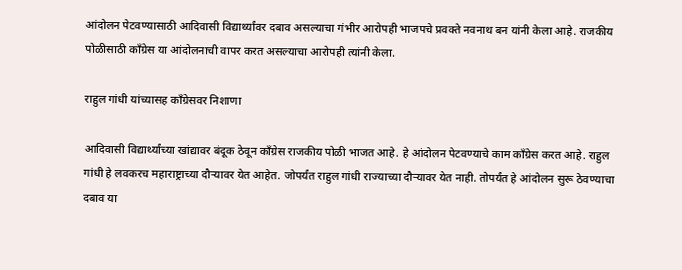आंदोलन पेटवण्यासाठी आदिवासी विद्यार्थ्यांवर दबाव असल्याचा गंभीर आरोपही भाजपचे प्रवक्ते नवनाथ बन यांनी केला आहे. राजकीय पोळीसाठी काँग्रेस या आंदोलनाची वापर करत असल्याचा आरोपही त्यांनी केला.

राहुल गांधी यांच्यासह काँग्रेसवर निशाणा

आदिवासी विद्यार्थ्यांच्या खांद्यावर बंदूक ठेवून काँग्रेस राजकीय पोळी भाजत आहे. हे आंदोलन पेटवण्याचे काम काँग्रेस करत आहे. राहुल गांधी हे लवकरच महाराष्ट्राच्या दौऱ्यावर येत आहेत. जोपर्यंत राहुल गांधी राज्याच्या दौऱ्यावर येत नाही. तोपर्यंत हे आंदोलन सुरू ठेवण्याचा दबाव या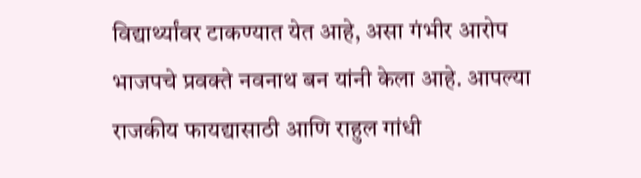विद्यार्थ्यांवर टाकण्यात येत आहे, असा गंभीर आरोप भाजपचे प्रवक्ते नवनाथ बन यांनी केला आहे. आपल्या राजकीय फायद्यासाठी आणि राहुल गांधी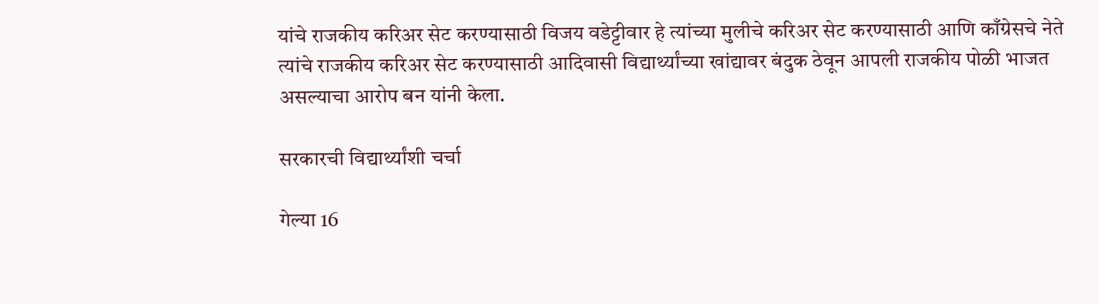यांचे राजकीय करिअर सेट करण्यासाठी विजय वडेट्टीवार हे त्यांच्या मुलीचे करिअर सेट करण्यासाठी आणि काँग्रेसचे नेते त्यांचे राजकीय करिअर सेट करण्यासाठी आदिवासी विद्यार्थ्यांच्या खांद्यावर बंदुक ठेवून आपली राजकीय पोळी भाजत असल्याचा आरोप बन यांनी केला.

सरकारची विद्यार्थ्यांशी चर्चा

गेल्या 16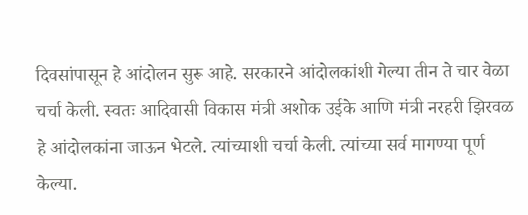दिवसांपासून हे आंदोलन सुरू आहे. सरकारने आंदोलकांशी गेल्या तीन ते चार वेळा चर्चा केली. स्वतः आदिवासी विकास मंत्री अशोक उईके आणि मंत्री नरहरी झिरवळ हे आंदोलकांना जाऊन भेटले. त्यांच्याशी चर्चा केली. त्यांच्या सर्व मागण्या पूर्ण केल्या.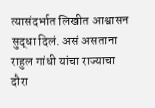त्यासंदर्भात लिखीत आश्वासन सुद्धा दिलं. असं असताना राहुल गांधी यांचा राज्याचा दौरा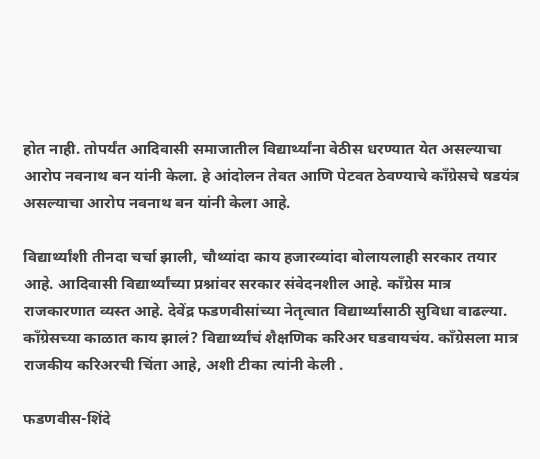होत नाही. तोपर्यंत आदिवासी समाजातील विद्यार्थ्यांना वेठीस धरण्यात येत असल्याचा आरोप नवनाथ बन यांनी केला. हे आंदोलन तेवत आणि पेटवत ठेवण्याचे काँग्रेसचे षडयंत्र असल्याचा आरोप नवनाथ बन यांनी केला आहे.

विद्यार्थ्यांशी तीनदा चर्चा झाली, चौथ्यांदा काय हजारव्यांदा बोलायलाही सरकार तयार आहे. आदिवासी विद्यार्थ्यांच्या प्रश्नांवर सरकार संवेदनशील आहे. काँग्रेस मात्र राजकारणात व्यस्त आहे. देवेंद्र फडणवीसांच्या नेतृत्वात विद्यार्थ्यांसाठी सुविधा वाढल्या. काँग्रेसच्या काळात काय झालं? विद्यार्थ्यांचं शैक्षणिक करिअर घडवायचंय. काँग्रेसला मात्र राजकीय करिअरची चिंता आहे, अशी टीका त्यांनी केली .

फडणवीस-शिंदे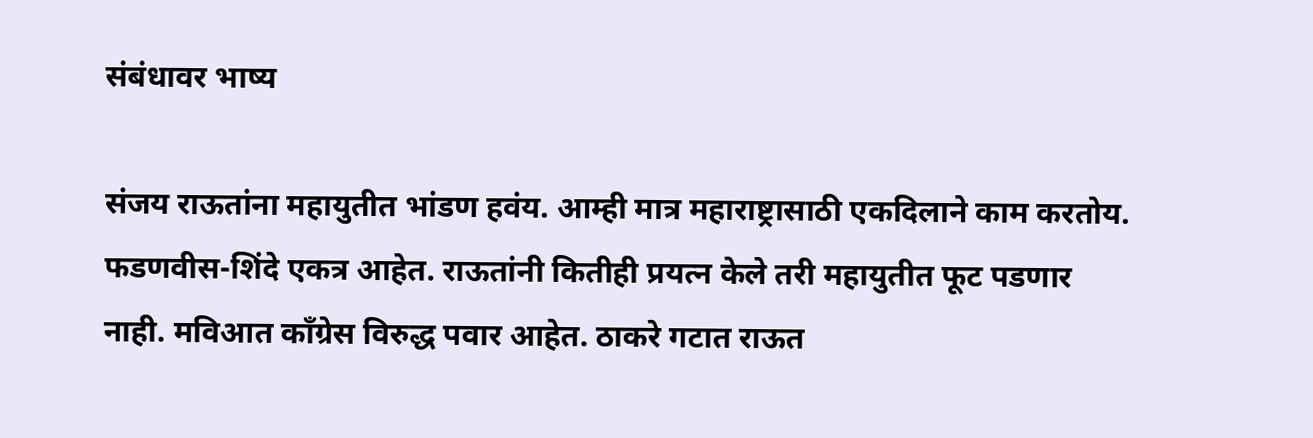संबंधावर भाष्य

संजय राऊतांना महायुतीत भांडण हवंय. आम्ही मात्र महाराष्ट्रासाठी एकदिलाने काम करतोय. फडणवीस-शिंदे एकत्र आहेत. राऊतांनी कितीही प्रयत्न केले तरी महायुतीत फूट पडणार नाही. मविआत काँग्रेस विरुद्ध पवार आहेत. ठाकरे गटात राऊत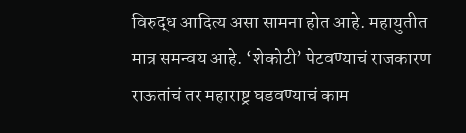विरुद्ध आदित्य असा सामना होत आहे. महायुतीत मात्र समन्वय आहे. ‘शेकोटी’ पेटवण्याचं राजकारण राऊतांचं तर महाराष्ट्र घडवण्याचं काम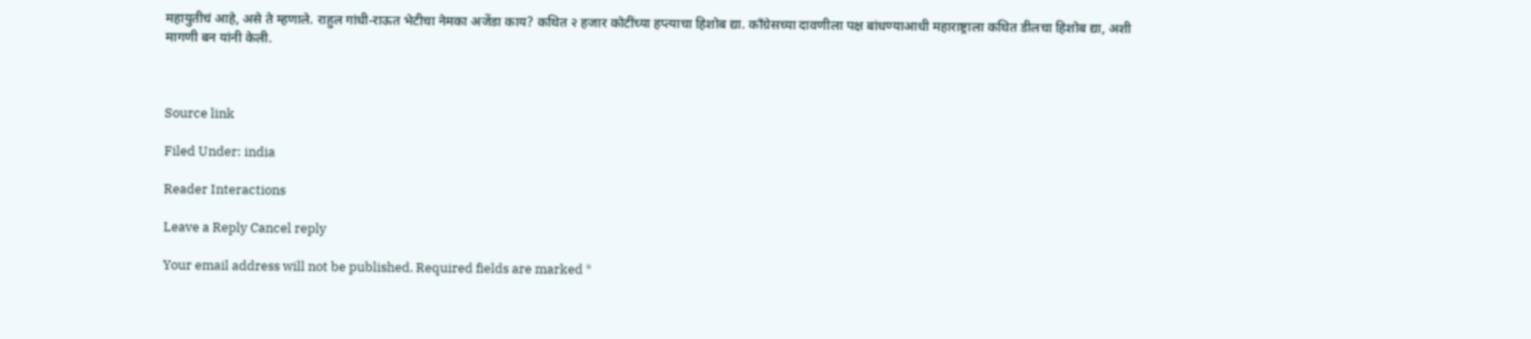महायुतीचं आहे, असे ते म्हणाले. राहुल गांधी-राऊत भेटीचा नेमका अजेंडा काय? कथित २ हजार कोटींच्या हप्त्याचा हिशोब द्या. काँग्रेसच्या दावणीला पक्ष बांधण्याआधी महाराष्ट्राला कथित डीलचा हिशोब द्या, अशी मागणी बन यांनी केली.



Source link

Filed Under: india

Reader Interactions

Leave a Reply Cancel reply

Your email address will not be published. Required fields are marked *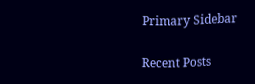Primary Sidebar

Recent Posts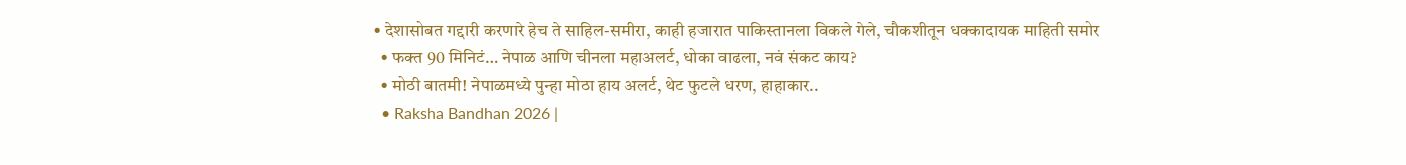• देशासोबत गद्दारी करणारे हेच ते साहिल-समीरा, काही हजारात पाकिस्तानला विकले गेले, चौकशीतून धक्कादायक माहिती समोर
  • फक्त 90 मिनिटं… नेपाळ आणि चीनला महाअलर्ट, धोका वाढला, नवं संकट काय?
  • मोठी बातमी! नेपाळमध्ये पुन्हा मोठा हाय अलर्ट, थेट फुटले धरण, हाहाकार..
  • Raksha Bandhan 2026 |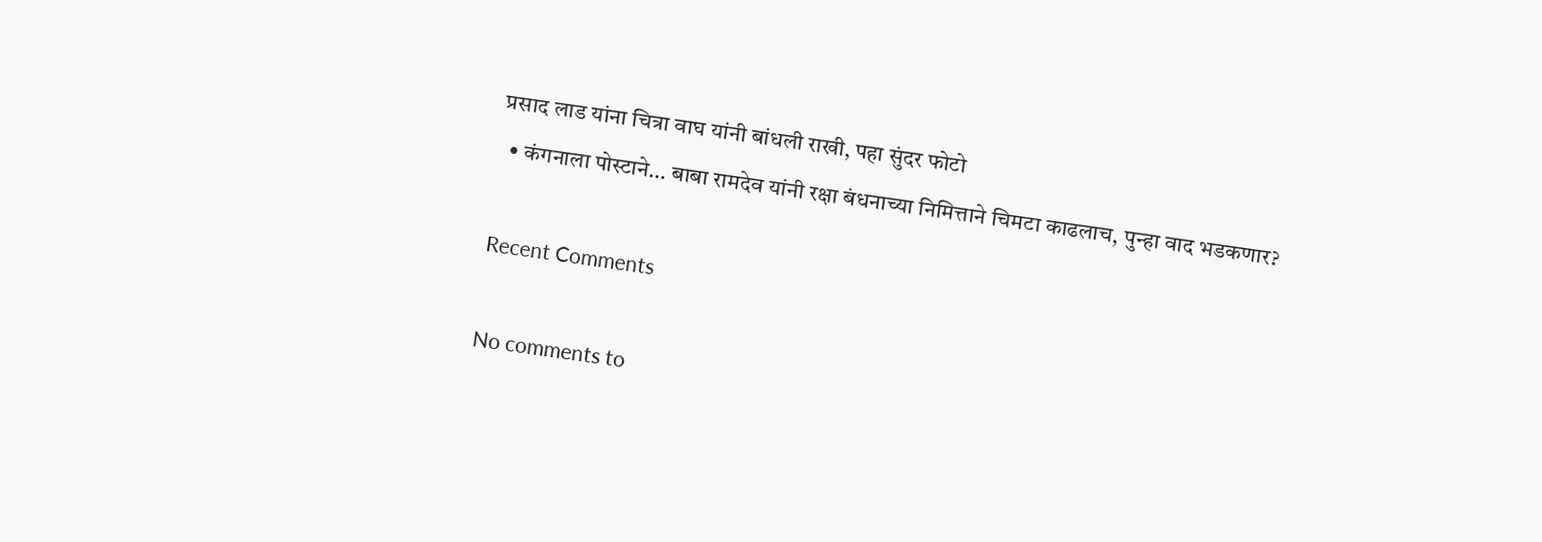प्रसाद लाड यांना चित्रा वाघ यांनी बांधली राखी, पहा सुंदर फोटो
  • कंगनाला पोस्टाने… बाबा रामदेव यांनी रक्षा बंधनाच्या निमित्ताने चिमटा काढलाच, पुन्हा वाद भडकणार?

Recent Comments

No comments to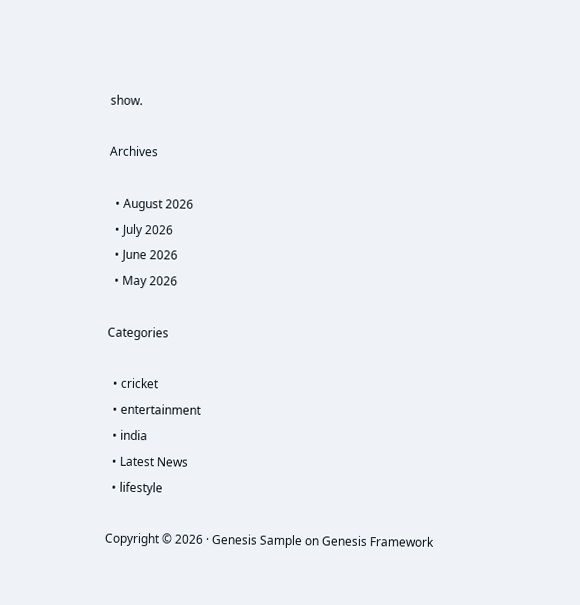show.

Archives

  • August 2026
  • July 2026
  • June 2026
  • May 2026

Categories

  • cricket
  • entertainment
  • india
  • Latest News
  • lifestyle

Copyright © 2026 · Genesis Sample on Genesis Framework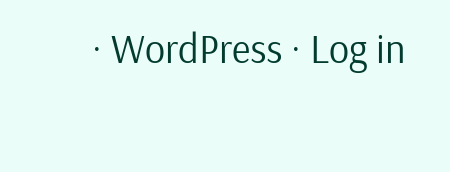· WordPress · Log in